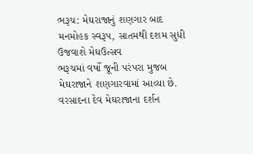ભરૂચ: મેઘરાજાનું શણગાર બાદ મનમોહક સ્વરૂપ, સાતમથી દશમ સુધી ઉજવાશે મેઘઉત્સવ
ભરૂચમાં વર્ષો જૂની પરંપરા મુજબ મેઘરાજાને શણગારવામાં આવ્યા છે. વરસાદના દેવ મેઘરાજાના દર્શન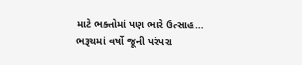માટે ભક્તોમાં પણ ભારે ઉત્સાહ…
ભરૂચમાં વર્ષો જૂની પરંપરા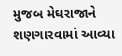મુજબ મેઘરાજાને શણગારવામાં આવ્યા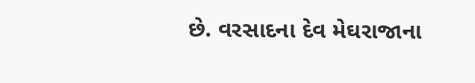છે. વરસાદના દેવ મેઘરાજાના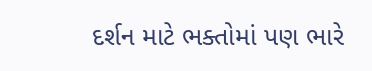દર્શન માટે ભક્તોમાં પણ ભારે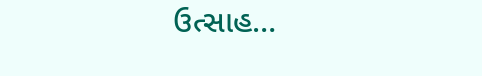ઉત્સાહ…